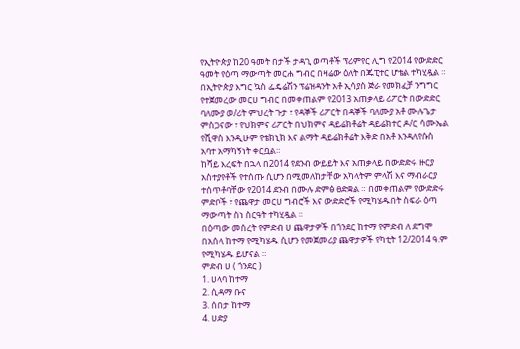የኢትዮጵያ ከ20 ዓመት በታች ታዳጊ ወጣቶች ፕሪምየር ሊግ የ2014 የውድድር ዓመት የዕጣ ማውጣት መርሐ ግብር በዛሬው ዕለት በጁፒተር ሆቴል ተካሂዷል ። በኢትዮጵያ እግር ኳስ ፌዴሬሽን ፕሬዝዳንት አቶ ኢሳያስ ጅራ የመክፈቻ ንግግር የተጀመረው መርሀ ግብር በመቀጠልም የ2013 አጠቃላይ ሪፖርት በውድድር ባለሙያ ወ/ሪት ምህረት ጉታ ፣ የዳኞች ሪፖርት በዳኞች ባለሙያ አቶ ሙሉጌታ ምስጋናው ፣ የህክምና ሪፖርት በህክምና ዳይሬክቶሬት ዳይሬክተር ዶ/ር ሳሙኤል የሺዋስ እንዲሁም የቴክኒክ እና ልማት ዳይሬክቶሬት እቅድ በአቶ እንዳለየሱስ አባተ አማካኝነት ቀርቧል።
ከሻይ እረፍት በኋላ በ2014 የደንብ ውይይት እና አጠቃላይ በውድድሩ ዙርያ አስተያየቶች የተሰጡ ሲሆን በሚመለከታቸው አካላትም ምላሽ እና ማብራርያ ተሰጥቶባቸው የ2014 ደንብ በሙሉ ድምፅ ፀድቋል ። በመቀጠልም የውድድሩ ምድቦች ፣ የጨዋታ መርሀ ግብሮች እና ውድድሮች የሚካሄዱበት ስፍራ ዕጣ ማውጣት ስነ ስርዓት ተካሂዷል ።
በዕጣው መሰረት የምድብ ሀ ጨዋታዎች በጎንደር ከተማ የምድብ ለ ደግሞ በአሰላ ከተማ የሚካሄዱ ሲሆን የመጀመሪያ ጨዋታዎች የካቲት 12/2014 ዓ.ም የሚካሄዱ ይሆናል ።
ምድብ ሀ ( ጎንደር )
1. ሀላባ ከተማ
2. ሲዳማ ቡና
3. ሰበታ ከተማ
4. ሀድያ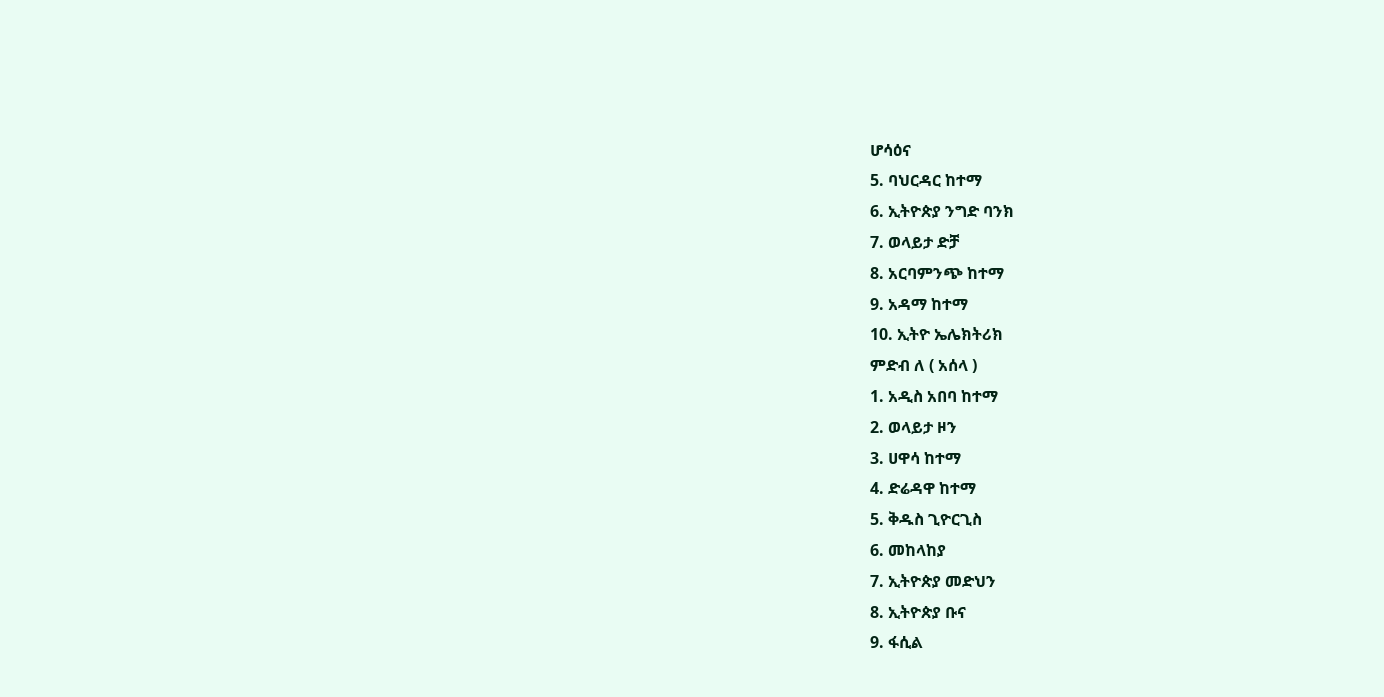ሆሳዕና
5. ባህርዳር ከተማ
6. ኢትዮጵያ ንግድ ባንክ
7. ወላይታ ድቻ
8. አርባምንጭ ከተማ
9. አዳማ ከተማ
10. ኢትዮ ኤሌክትሪክ
ምድብ ለ ( አሰላ )
1. አዲስ አበባ ከተማ
2. ወላይታ ዞን
3. ሀዋሳ ከተማ
4. ድሬዳዋ ከተማ
5. ቅዱስ ጊዮርጊስ
6. መከላከያ
7. ኢትዮጵያ መድህን
8. ኢትዮጵያ ቡና
9. ፋሲል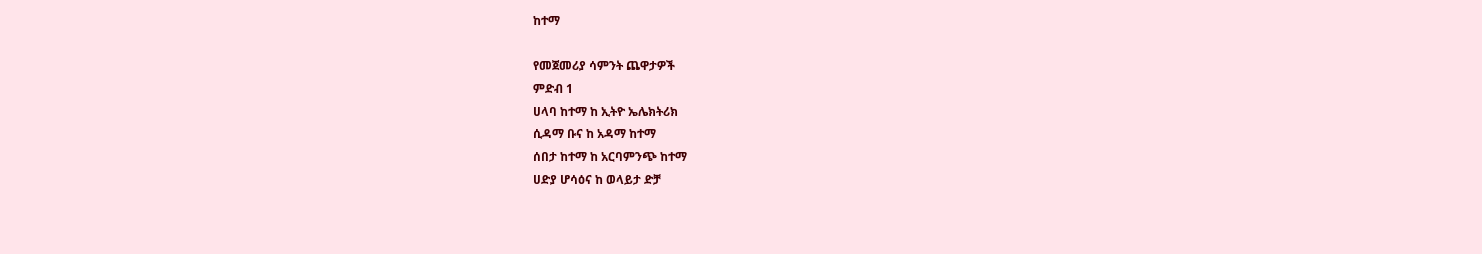ከተማ

የመጀመሪያ ሳምንት ጨዋታዎች
ምድብ 1
ሀላባ ከተማ ከ ኢትዮ ኤሌክትሪክ
ሲዳማ ቡና ከ አዳማ ከተማ
ሰበታ ከተማ ከ አርባምንጭ ከተማ
ሀድያ ሆሳዕና ከ ወላይታ ድቻ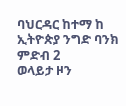ባህርዳር ከተማ ከ ኢትዮጵያ ንግድ ባንክ
ምድብ 2
ወላይታ ዞን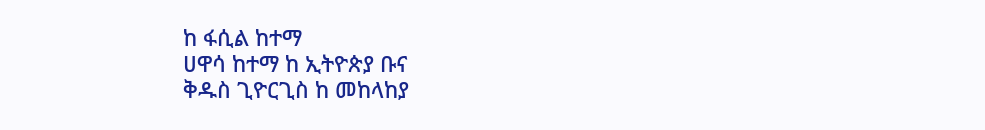ከ ፋሲል ከተማ
ሀዋሳ ከተማ ከ ኢትዮጵያ ቡና
ቅዱስ ጊዮርጊስ ከ መከላከያ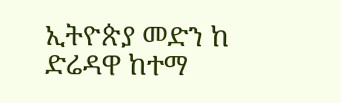ኢትዮጵያ መድን ከ ድሬዳዋ ከተማ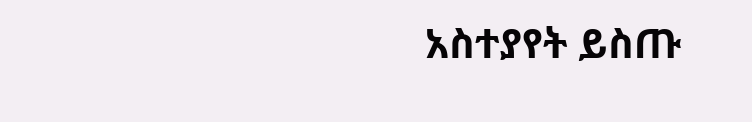አስተያየት ይስጡ